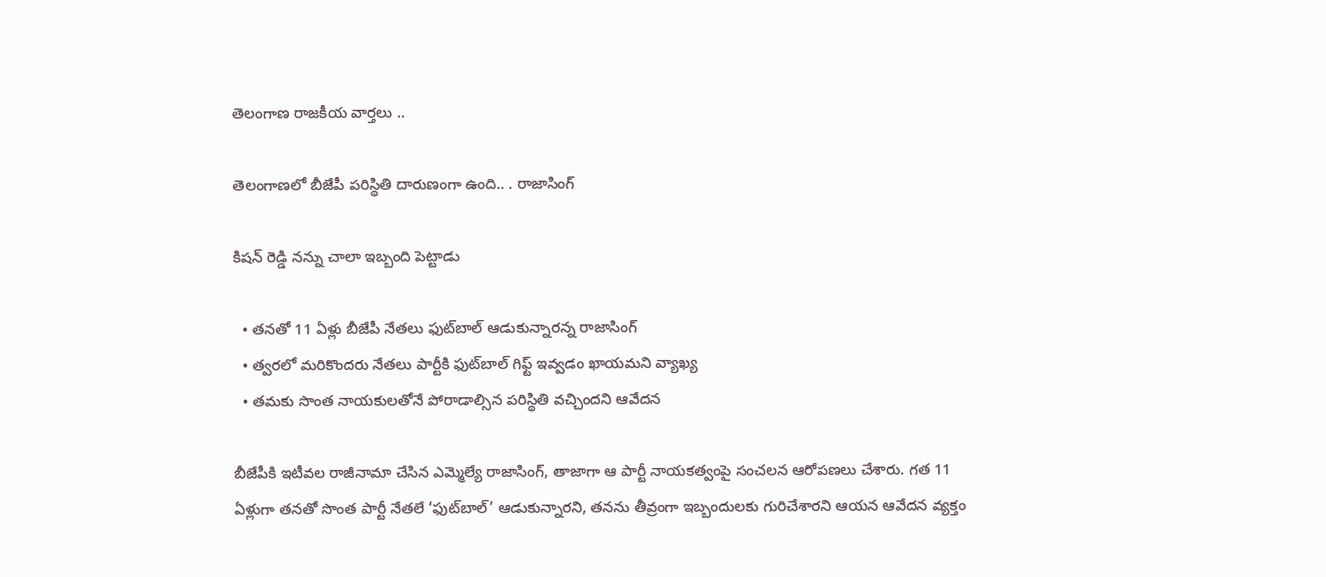తెలంగాణ రాజకీయ వార్తలు ..

తెలంగాణలో బీజేపీ పరిస్థితి దారుణంగా ఉంది.. . రాజాసింగ్

కిషన్ రెడ్డి నన్ను చాలా ఇబ్బంది పెట్టాడు

  • తనతో 11 ఏళ్లు బీజేపీ నేతలు ఫుట్‌బాల్ ఆడుకున్నారన్న రాజాసింగ్
  • త్వరలో మరికొందరు నేతలు పార్టీకి ఫుట్‌బాల్ గిఫ్ట్ ఇవ్వడం ఖాయమని వ్యాఖ్య
  • తమకు సొంత నాయకులతోనే పోరాడాల్సిన పరిస్థితి వచ్చిందని ఆవేదన

బీజేపీకి ఇటీవల రాజీనామా చేసిన ఎమ్మెల్యే రాజాసింగ్, తాజాగా ఆ పార్టీ నాయకత్వంపై సంచలన ఆరోపణలు చేశారు. గత 11 ఏళ్లుగా తనతో సొంత పార్టీ నేతలే ‘ఫుట్‌బాల్’ ఆడుకున్నారని, తనను తీవ్రంగా ఇబ్బందులకు గురిచేశారని ఆయన ఆవేదన వ్యక్తం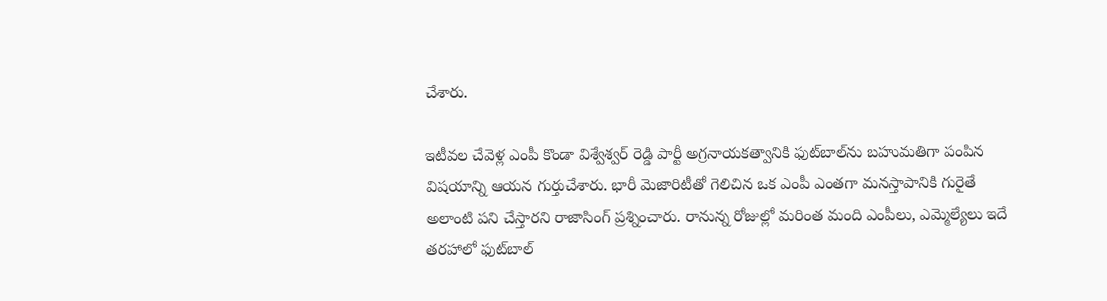చేశారు.

ఇటీవల చేవెళ్ల ఎంపీ కొండా విశ్వేశ్వర్ రెడ్డి పార్టీ అగ్రనాయకత్వానికి ఫుట్‌బాల్‌ను బహుమతిగా పంపిన విషయాన్ని ఆయన గుర్తుచేశారు. భారీ మెజారిటీతో గెలిచిన ఒక ఎంపీ ఎంతగా మనస్తాపానికి గురైతే అలాంటి పని చేస్తారని రాజాసింగ్ ప్రశ్నించారు. రానున్న రోజుల్లో మరింత మంది ఎంపీలు, ఎమ్మెల్యేలు ఇదే తరహాలో ఫుట్‌బాల్‌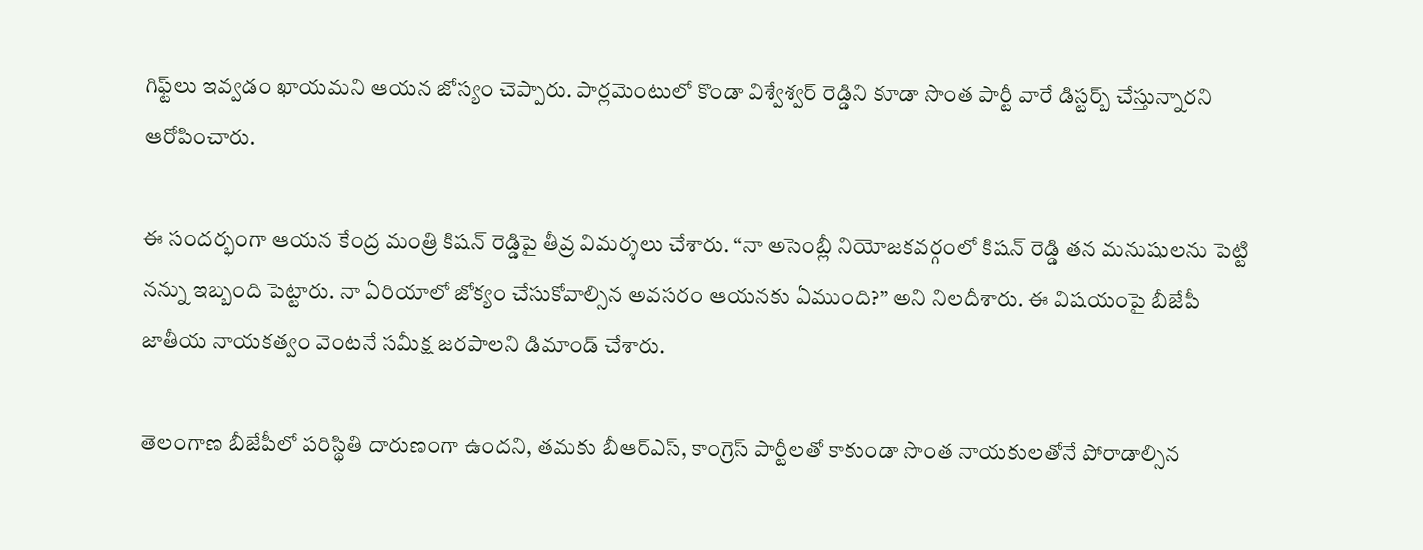గిఫ్ట్‌లు ఇవ్వడం ఖాయమని ఆయన జోస్యం చెప్పారు. పార్లమెంటులో కొండా విశ్వేశ్వర్ రెడ్డిని కూడా సొంత పార్టీ వారే డిస్టర్బ్ చేస్తున్నారని ఆరోపించారు.

ఈ సందర్భంగా ఆయన కేంద్ర మంత్రి కిషన్ రెడ్డిపై తీవ్ర విమర్శలు చేశారు. “నా అసెంబ్లీ నియోజకవర్గంలో కిషన్ రెడ్డి తన మనుషులను పెట్టి నన్ను ఇబ్బంది పెట్టారు. నా ఏరియాలో జోక్యం చేసుకోవాల్సిన అవసరం ఆయనకు ఏముంది?” అని నిలదీశారు. ఈ విషయంపై బీజేపీ జాతీయ నాయకత్వం వెంటనే సమీక్ష జరపాలని డిమాండ్ చేశారు.

తెలంగాణ బీజేపీలో పరిస్థితి దారుణంగా ఉందని, తమకు బీఆర్ఎస్, కాంగ్రెస్ పార్టీలతో కాకుండా సొంత నాయకులతోనే పోరాడాల్సిన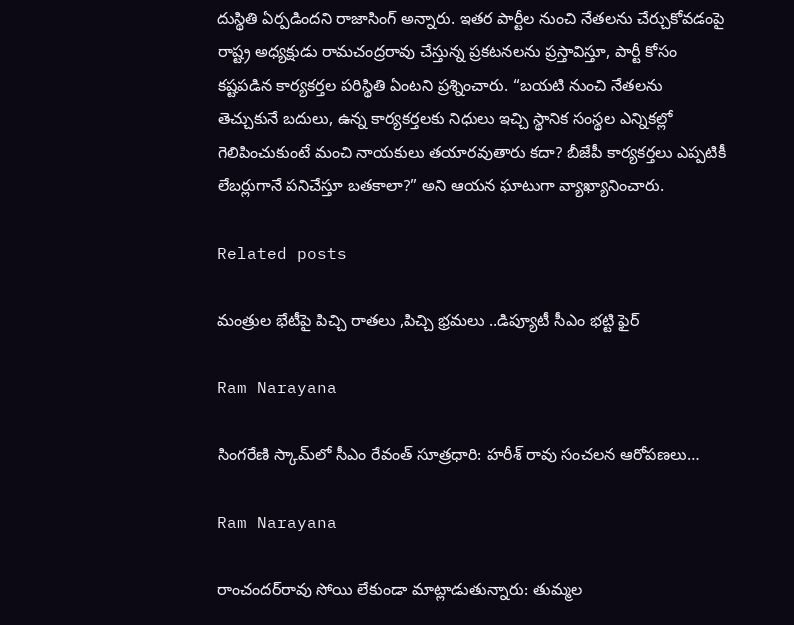దుస్థితి ఏర్పడిందని రాజాసింగ్ అన్నారు. ఇతర పార్టీల నుంచి నేతలను చేర్చుకోవడంపై రాష్ట్ర అధ్యక్షుడు రామచంద్రరావు చేస్తున్న ప్రకటనలను ప్రస్తావిస్తూ, పార్టీ కోసం కష్టపడిన కార్యకర్తల పరిస్థితి ఏంటని ప్రశ్నించారు. “బయటి నుంచి నేతలను తెచ్చుకునే బదులు, ఉన్న కార్యకర్తలకు నిధులు ఇచ్చి స్థానిక సంస్థల ఎన్నికల్లో గెలిపించుకుంటే మంచి నాయకులు తయారవుతారు కదా? బీజేపీ కార్యకర్తలు ఎప్పటికీ లేబర్లుగానే పనిచేస్తూ బతకాలా?” అని ఆయన ఘాటుగా వ్యాఖ్యానించారు.

Related posts

మంత్రుల భేటీపై పిచ్చి రాతలు ,పిచ్చి భ్రమలు ..డిప్యూటీ సీఎం భట్టి ఫైర్

Ram Narayana

సింగరేణి స్కామ్‌లో సీఎం రేవంత్ సూత్రధారి: హరీశ్ రావు సంచలన ఆరోపణలు…

Ram Narayana

రాంచందర్‌రావు సోయి లేకుండా మాట్లాడుతున్నారు: తుమ్మల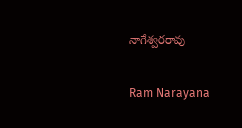నాగేశ్వరరావు

Ram Narayana